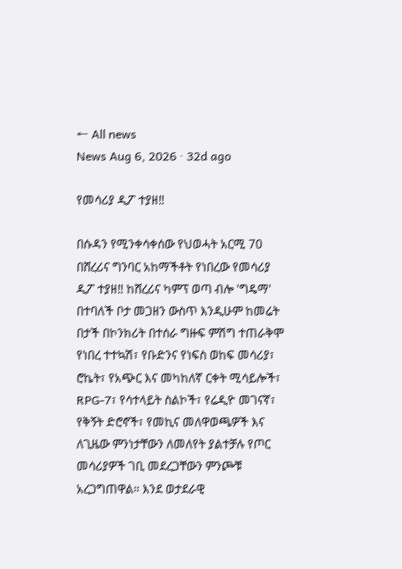← All news
News Aug 6, 2026 · 32d ago

የመሳሪያ ዲፖ ተያዘ‼

በሱዳን የሚንቀሳቀሰው የህወሓት አርሚ 70 በሸረሪና ግንባር አከማችቶት የነበረው የመሳሪያ ዲፖ ተያዘ‼ ከሸረሪና ካምፕ ወጣ ብሎ 'ግዴማ' በተባለች ቦታ መጋዘን ውስጥ እንዲሁም ከመሬት በታች በኮንክሪት በተሰራ ግዙፍ ምሽግ ተጠራቅሞ የነበረ ተተኳሽ፣ የቡድንና የነፍስ ወከፍ መሳሪያ፣ ሮኬት፣ የአጭር እና መካከለኛ ርቀት ሚሳይሎች፣ RPG-7፣ የሳተላይት ስልኮች፣ የሬዲዮ መገናኛ፣ የቅኝት ድሮኖች፣ የመኪና መለዋወጫዎች እና ለጊዜው ምንነታቸውን ለመለየት ያልተቻሉ የጦር መሳሪያዎች ገቢ መደረጋቸውን ምንጮቹ አረጋግጠዋል። እንደ ወታደራዊ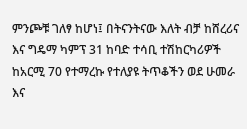ምንጮቹ ገለፃ ከሆነ፤ በትናንትናው እለት ብቻ ከሸረሪና እና ግዴማ ካምፕ 31 ከባድ ተሳቢ ተሽከርካሪዎች ከአርሚ 70 የተማረኩ የተለያዩ ትጥቆችን ወደ ሁመራ እና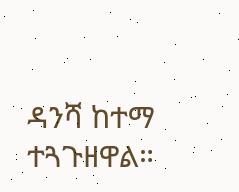ዳንሻ ከተማ ተጓጉዘዋል።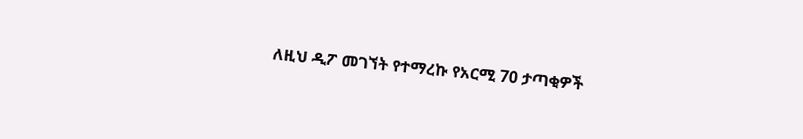ለዚህ ዲፖ መገኘት የተማረኩ የአርሚ 70 ታጣቂዎች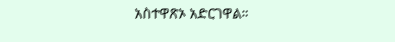አስተዋጽኦ አድርገዋል።